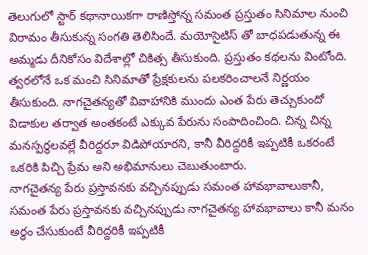తెలుగులో స్టార్ కథానాయికగా రాణిస్తోన్న సమంత ప్రస్తుతం సినిమాల నుంచి విరామం తీసుకున్న సంగతి తెలిసిందే. మయోసైటిస్ తో బాధపడుతున్న ఈ అమ్మడు దీనికోసం విదేశాల్లో చికిత్స తీసుకుంది. ప్రస్తుతం కథలను వింటోంది. త్వరలోనే ఒక మంచి సినిమాతో ప్రేక్షకులను పలకరించాలనే నిర్ణయం తీసుకుంది. నాగచైతన్యతో వివాహానికి ముందు ఎంత పేరు తెచ్చుకుందో విడాకుల తర్వాత అంతకంటే ఎక్కువ పేరును సంపాదించింది. చిన్న చిన్న మనస్పర్థలవల్లే వీరిద్దరూ విడిపోయారని, కానీ వీరిద్దరికీ ఇప్పటికీ ఒకరంటే ఒకరికి పిచ్చి ప్రేమ అని అభిమానులు చెబుతుంటారు.
నాగచైతన్య పేరు ప్రస్తావనకు వచ్చినప్పుడు సమంత హావభావాలుకానీ, సమంత పేరు ప్రస్తావనకు వచ్చినప్పుడు నాగచైతన్య హావభావాలు కానీ మనం అర్థం చేసుకుంటే వీరిద్దరికీ ఇప్పటికీ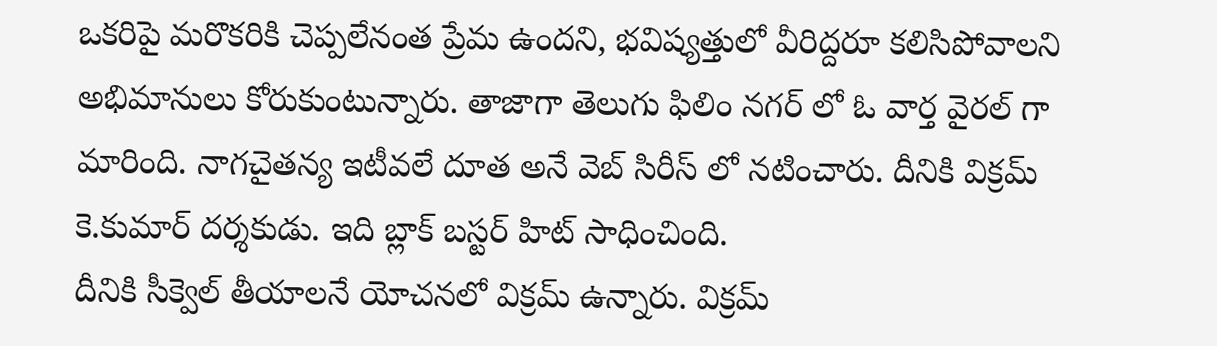ఒకరిపై మరొకరికి చెప్పలేనంత ప్రేమ ఉందని, భవిష్యత్తులో వీరిద్దరూ కలిసిపోవాలని అభిమానులు కోరుకుంటున్నారు. తాజాగా తెలుగు ఫిలిం నగర్ లో ఓ వార్త వైరల్ గా మారింది. నాగచైతన్య ఇటీవలే దూత అనే వెబ్ సిరీస్ లో నటించారు. దీనికి విక్రమ్ కె.కుమార్ దర్శకుడు. ఇది బ్లాక్ బస్టర్ హిట్ సాధించింది.
దీనికి సీక్వెల్ తీయాలనే యోచనలో విక్రమ్ ఉన్నారు. విక్రమ్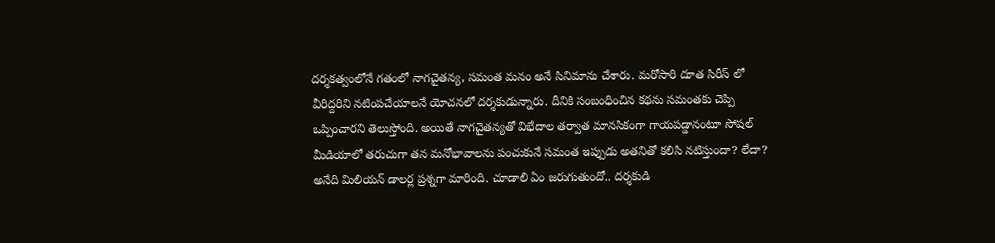దర్శకత్వంలోనే గతంలో నాగచైతన్య, సమంత మనం అనే సినిమాను చేశారు. మరోసారి దూత సిరీస్ లో వీరిద్దరిని నటింపచేయాలనే యోచనలో దర్శకుడున్నారు. దీనికి సంబంధించిన కథను సమంతకు చెప్పి ఒప్పించారని తెలుస్తోంది. అయితే నాగచైతన్యతో విభేదాల తర్వాత మానసికంగా గాయపడ్డానంటూ సోషల్ మీడియాలో తరుచుగా తన మనోభావాలను పంచుకునే సమంత ఇప్పుడు అతనితో కలిసి నటిస్తుందా? లేదా? అనేది మిలియన్ డాలర్ల ప్రశ్నగా మారింది. చూడాలి ఏం జరుగుతుందో.. దర్శకుడి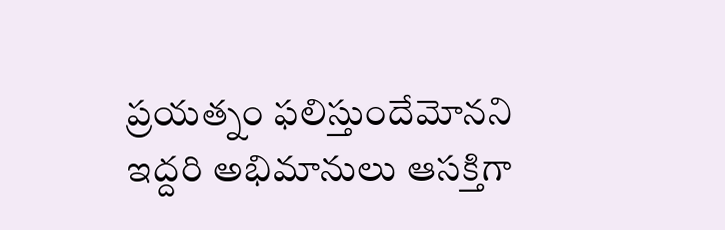ప్రయత్నం ఫలిస్తుందేమోనని ఇద్దరి అభిమానులు ఆసక్తిగా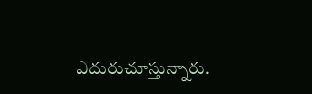ఎదురుచూస్తున్నారు.